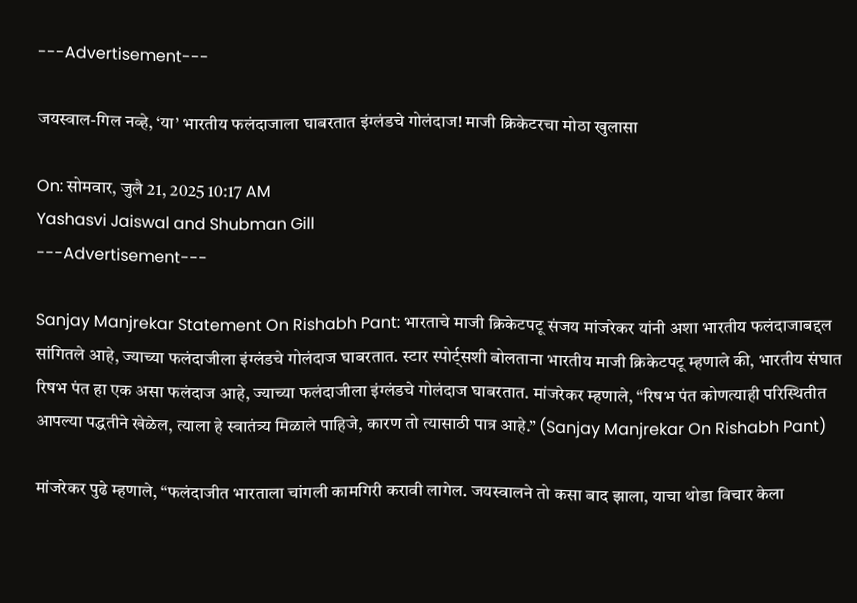---Advertisement---

जयस्वाल-गिल नव्हे, ‘या’ भारतीय फलंदाजाला घाबरतात इंग्लंडचे गोलंदाज! माजी क्रिकेटरचा मोठा खुलासा

On: सोमवार, जुलै 21, 2025 10:17 AM
Yashasvi Jaiswal and Shubman Gill
---Advertisement---

Sanjay Manjrekar Statement On Rishabh Pant: भारताचे माजी क्रिकेटपटू संजय मांजरेकर यांनी अशा भारतीय फलंदाजाबद्दल सांगितले आहे, ज्याच्या फलंदाजीला इंग्लंडचे गोलंदाज घाबरतात. स्टार स्पोर्ट्सशी बोलताना भारतीय माजी क्रिकेटपटू म्हणाले की, भारतीय संघात रिषभ पंत हा एक असा फलंदाज आहे, ज्याच्या फलंदाजीला इंग्लंडचे गोलंदाज घाबरतात. मांजरेकर म्हणाले, “रिषभ पंत कोणत्याही परिस्थितीत आपल्या पद्धतीने खेळेल, त्याला हे स्वातंत्र्य मिळाले पाहिजे, कारण तो त्यासाठी पात्र आहे.” (Sanjay Manjrekar On Rishabh Pant)

मांजरेकर पुढे म्हणाले, “फलंदाजीत भारताला चांगली कामगिरी करावी लागेल. जयस्वालने तो कसा बाद झाला, याचा थोडा विचार केला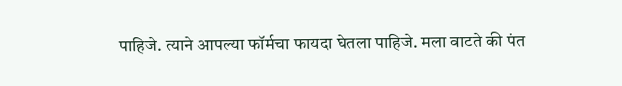पाहिजे. त्याने आपल्या फॉर्मचा फायदा घेतला पाहिजे. मला वाटते की पंत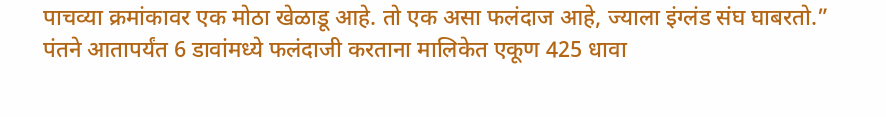पाचव्या क्रमांकावर एक मोठा खेळाडू आहे. तो एक असा फलंदाज आहे, ज्याला इंग्लंड संघ घाबरतो.” पंतने आतापर्यंत 6 डावांमध्ये फलंदाजी करताना मालिकेत एकूण 425 धावा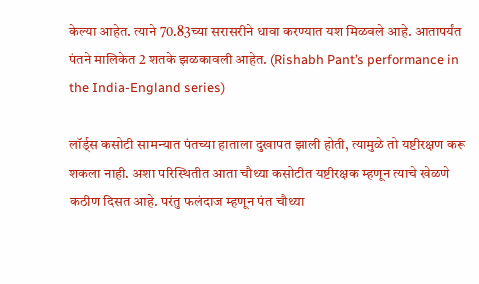केल्या आहेत. त्याने 70.83च्या सरासरीने धावा करण्यात यश मिळवले आहे. आतापर्यंत पंतने मालिकेत 2 शतके झळकावली आहेत. (Rishabh Pant’s performance in the India-England series)

लॉर्ड्स कसोटी सामन्यात पंतच्या हाताला दुखापत झाली होती, त्यामुळे तो यष्टीरक्षण करू शकला नाही. अशा परिस्थितीत आता चौथ्या कसोटीत यष्टीरक्षक म्हणून त्याचे खेळणे कठीण दिसत आहे. परंतु फलंदाज म्हणून पंत चौथ्या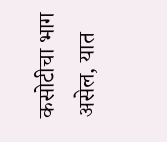कसोटीचा भाग असेल, यात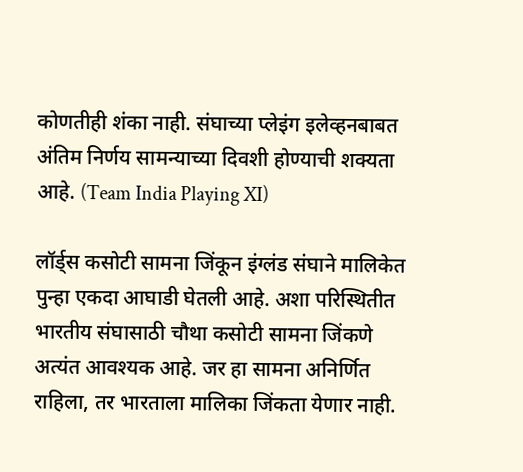कोणतीही शंका नाही. संघाच्या प्लेइंग इलेव्हनबाबत अंतिम निर्णय सामन्याच्या दिवशी होण्याची शक्यता आहे. (Team India Playing XI)

लॉर्ड्स कसोटी सामना जिंकून इंग्लंड संघाने मालिकेत पुन्हा एकदा आघाडी घेतली आहे. अशा परिस्थितीत भारतीय संघासाठी चौथा कसोटी सामना जिंकणे अत्यंत आवश्यक आहे. जर हा सामना अनिर्णित राहिला, तर भारताला मालिका जिंकता येणार नाही.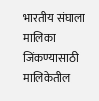भारतीय संघाला मालिका जिंकण्यासाठी मालिकेतील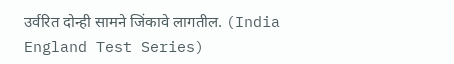उर्वरित दोन्ही सामने जिंकावे लागतील. (India England Test Series)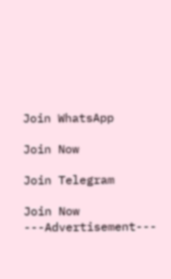Join WhatsApp

Join Now

Join Telegram

Join Now
---Advertisement---